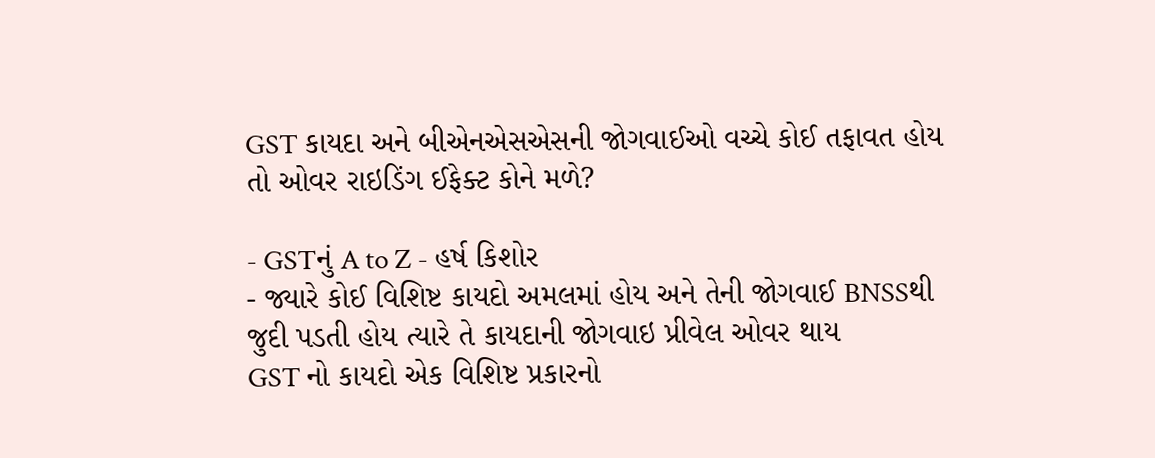GST કાયદા અને બીએનએસએસની જોગવાઈઓ વચ્ચે કોઈ તફાવત હોય તો ઓવર રાઇડિંગ ઈફેક્ટ કોને મળે?

- GSTનું A to Z - હર્ષ કિશોર
- જ્યારે કોઈ વિશિષ્ટ કાયદો અમલમાં હોય અને તેની જોગવાઈ BNSSથી જુદી પડતી હોય ત્યારે તે કાયદાની જોગવાઇ પ્રીવેલ ઓવર થાય
GST નો કાયદો એક વિશિષ્ટ પ્રકારનો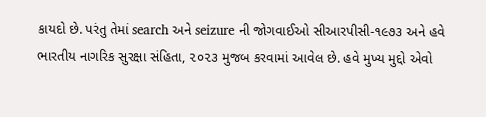કાયદો છે. પરંતુ તેમાં search અને seizure ની જોગવાઈઓ સીઆરપીસી-૧૯૭૩ અને હવે ભારતીય નાગરિક સુરક્ષા સંહિતા, ૨૦૨૩ મુજબ કરવામાં આવેલ છે. હવે મુખ્ય મુદ્દો એવો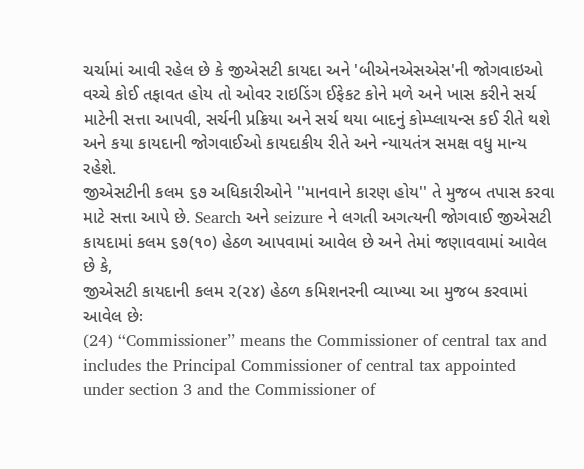ચર્ચામાં આવી રહેલ છે કે જીએસટી કાયદા અને 'બીએનએસએસ'ની જોગવાઇઓ વચ્ચે કોઈ તફાવત હોય તો ઓવર રાઇડિંગ ઈફેકટ કોને મળે અને ખાસ કરીને સર્ચ માટેની સત્તા આપવી, સર્ચની પ્રક્રિયા અને સર્ચ થયા બાદનું કોમ્પ્લાયન્સ કઈ રીતે થશે અને કયા કાયદાની જોગવાઈઓ કાયદાકીય રીતે અને ન્યાયતંત્ર સમક્ષ વધુ માન્ય રહેશે.
જીએસટીની કલમ ૬૭ અધિકારીઓને ''માનવાને કારણ હોય'' તે મુજબ તપાસ કરવા માટે સત્તા આપે છે. Search અને seizure ને લગતી અગત્યની જોગવાઈ જીએસટી કાયદામાં કલમ ૬૭(૧૦) હેઠળ આપવામાં આવેલ છે અને તેમાં જણાવવામાં આવેલ છે કે,
જીએસટી કાયદાની કલમ ૨(૨૪) હેઠળ કમિશનરની વ્યાખ્યા આ મુજબ કરવામાં આવેલ છેઃ
(24) ‘‘Commissioner’’ means the Commissioner of central tax and includes the Principal Commissioner of central tax appointed under section 3 and the Commissioner of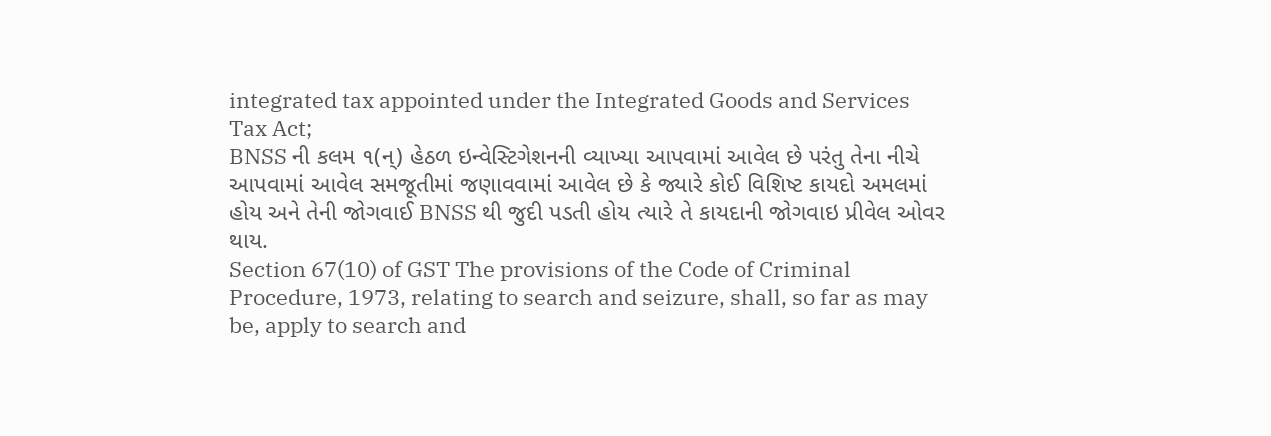integrated tax appointed under the Integrated Goods and Services Tax Act;
BNSS ની કલમ ૧(ન્) હેઠળ ઇન્વેસ્ટિગેશનની વ્યાખ્યા આપવામાં આવેલ છે પરંતુ તેના નીચે આપવામાં આવેલ સમજૂતીમાં જણાવવામાં આવેલ છે કે જ્યારે કોઈ વિશિષ્ટ કાયદો અમલમાં હોય અને તેની જોગવાઈ BNSS થી જુદી પડતી હોય ત્યારે તે કાયદાની જોગવાઇ પ્રીવેલ ઓવર થાય.
Section 67(10) of GST The provisions of the Code of Criminal Procedure, 1973, relating to search and seizure, shall, so far as may be, apply to search and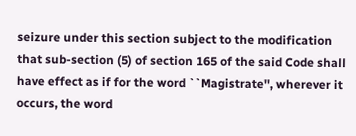seizure under this section subject to the modification that sub-section (5) of section 165 of the said Code shall have effect as if for the word ``Magistrate'', wherever it occurs, the word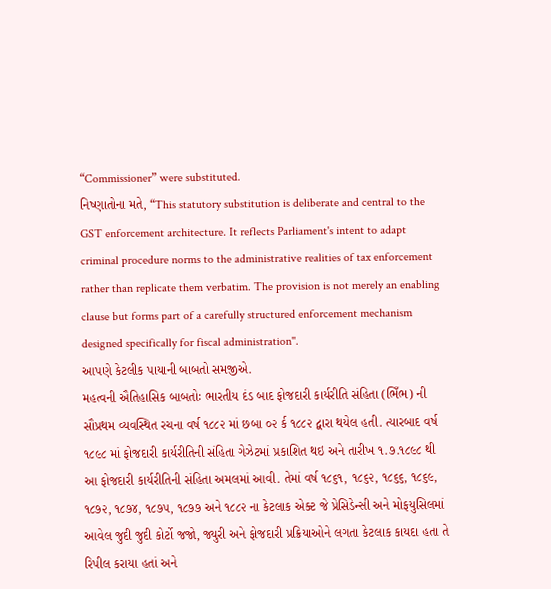“Commissioner” were substituted.
નિષ્ણાતોના મતે, “This statutory substitution is deliberate and central to the GST enforcement architecture. It reflects Parliament's intent to adapt criminal procedure norms to the administrative realities of tax enforcement rather than replicate them verbatim. The provision is not merely an enabling clause but forms part of a carefully structured enforcement mechanism designed specifically for fiscal administration''.
આપણે કેટલીક પાયાની બાબતો સમજીએ.
મહત્વની ઐતિહાસિક બાબતોઃ ભારતીય દંડ બાદ ફોજદારી કાર્યરીતિ સંહિતા (ભિઁભ) ની સૌપ્રથમ વ્યવસ્થિત રચના વર્ષ ૧૮૮૨ માં છબા ૦૨ ર્ક ૧૮૮૨ દ્વારા થયેલ હતી. ત્યારબાદ વર્ષ ૧૮૯૮ માં ફોજદારી કાર્યરીતિની સંહિતા ગેઝેટમાં પ્રકાશિત થઇ અને તારીખ ૧.૭.૧૮૯૮ થી આ ફોજદારી કાર્યરીતિની સંહિતા અમલમાં આવી. તેમાં વર્ષ ૧૮૬૧, ૧૮૬૨, ૧૮૬૬, ૧૮૬૯, ૧૮૭૨, ૧૮૭૪, ૧૮૭૫, ૧૮૭૭ અને ૧૮૮૨ ના કેટલાક એક્ટ જે પ્રેસિડેન્સી અને મોફયુસિલમાં આવેલ જુદી જુદી કોર્ટો જજો, જ્યુરી અને ફોજદારી પ્રક્રિયાઓને લગતા કેટલાક કાયદા હતા તે રિપીલ કરાયા હતાં અને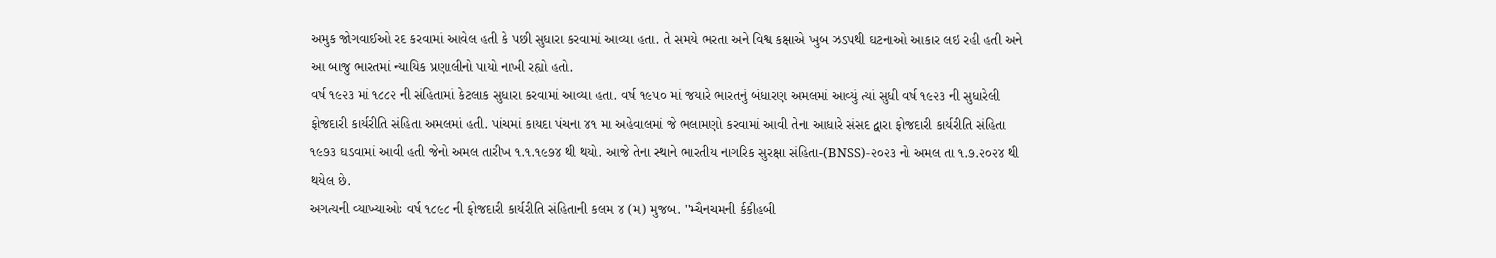અમુક જોગવાઈઓ રદ કરવામાં આવેલ હતી કે પછી સુધારા કરવામાં આવ્યા હતા. તે સમયે ભરતા અને વિશ્વ કક્ષાએ ખુબ ઝડપથી ઘટનાઓ આકાર લઇ રહી હતી અને આ બાજુ ભારતમાં ન્યાયિક પ્રણાલીનો પાયો નાખી રહ્યો હતો.
વર્ષ ૧૯૨૩ માં ૧૮૮૨ ની સંહિતામાં કેટલાક સુધારા કરવામાં આવ્યા હતા. વર્ષ ૧૯૫૦ માં જયારે ભારતનું બંધારણ અમલમાં આવ્યું ત્યાં સુધી વર્ષ ૧૯૨૩ ની સુધારેલી ફોજદારી કાર્યરીતિ સંહિતા અમલમાં હતી. પાંચમાં કાયદા પંચના ૪૧ મા અહેવાલમાં જે ભલામણો કરવામાં આવી તેના આધારે સંસદ દ્વારા ફોજદારી કાર્યરીતિ સંહિતા ૧૯૭૩ ઘડવામાં આવી હતી જેનો અમલ તારીખ ૧.૧.૧૯૭૪ થી થયો. આજે તેના સ્થાને ભારતીય નાગરિક સુરક્ષા સંહિતા-(BNSS)-૨૦૨૩ નો અમલ તા ૧.૭.૨૦૨૪ થી થયેલ છે.
અગત્યની વ્યાખ્યાઓઃ વર્ષ ૧૮૯૮ ની ફોજદારી કાર્યરીતિ સંહિતાની કલમ ૪ (મ) મુજબ. ''મ્ચૈનચમની ર્કકીહબી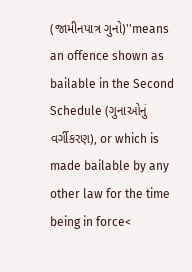(જામીનપાત્ર ગુનો)''means an offence shown as bailable in the Second Schedule (ગુનાઓનું વર્ગીકરણ), or which is made bailable by any other law for the time being in force<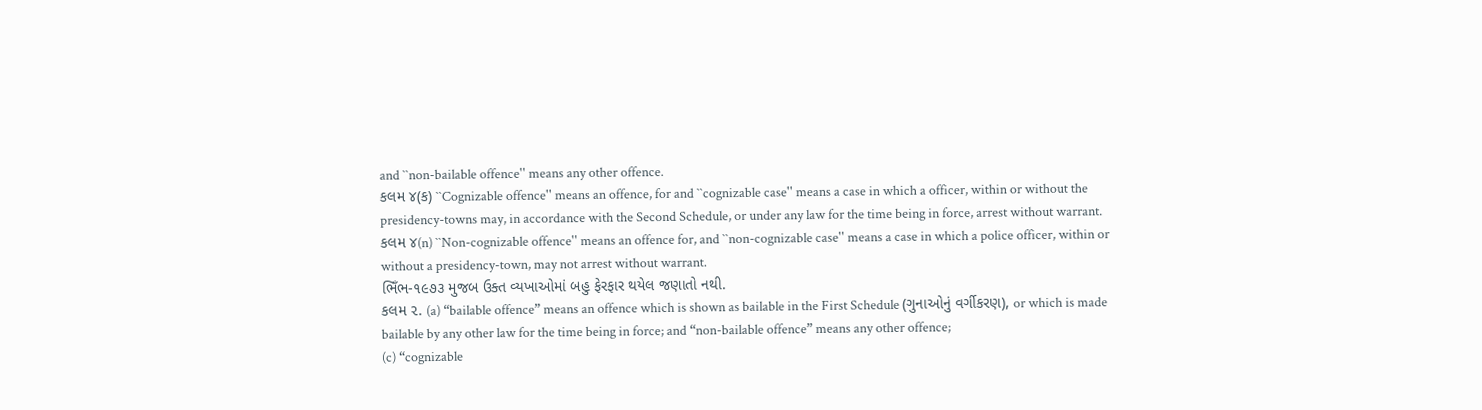and ``non-bailable offence'' means any other offence.
કલમ ૪(ક) ``Cognizable offence'' means an offence, for and ``cognizable case'' means a case in which a officer, within or without the presidency-towns may, in accordance with the Second Schedule, or under any law for the time being in force, arrest without warrant.
કલમ ૪(n) ``Non-cognizable offence'' means an offence for, and ``non-cognizable case'' means a case in which a police officer, within or without a presidency-town, may not arrest without warrant.
ભિઁભ-૧૯૭૩ મુજબ ઉક્ત વ્યખાઓમાં બહુ ફેરફાર થયેલ જણાતો નથી.
કલમ ૨. (a) “bailable offence” means an offence which is shown as bailable in the First Schedule (ગુનાઓનું વર્ગીકરણ), or which is made bailable by any other law for the time being in force; and “non-bailable offence” means any other offence;
(c) “cognizable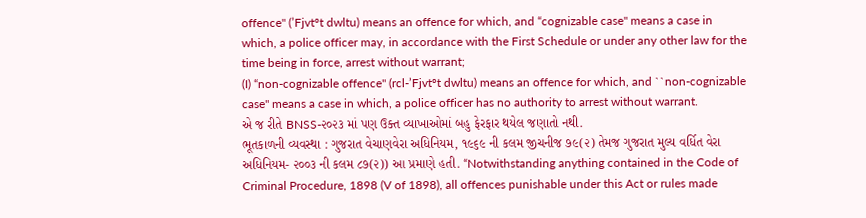offence'' (’Fjvtºt dwltu) means an offence for which, and “cognizable case'' means a case in which, a police officer may, in accordance with the First Schedule or under any other law for the time being in force, arrest without warrant;
(I) “non-cognizable offence'' (rcl-’Fjvtºt dwltu) means an offence for which, and ``non-cognizable case'' means a case in which, a police officer has no authority to arrest without warrant.
એ જ રીતે BNSS-૨૦૨૩ માં પણ ઉક્ત વ્યાખાઓમાં બહુ ફેરફાર થયેલ જણાતો નથી.
ભૂતકાળની વ્યવસ્થા : ગુજરાત વેચાણવેરા અધિનિયમ, ૧૯૬૯ ની કલમ જીચનીજ ૭૯(૨) તેમજ ગુજરાત મુલ્ય વર્ધિત વેરા અધિનિયમ- ૨૦૦૩ ની કલમ ૮૭(૨)) આ પ્રમાણે હતી. “Notwithstanding anything contained in the Code of Criminal Procedure, 1898 (V of 1898), all offences punishable under this Act or rules made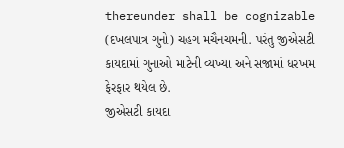thereunder shall be cognizable (દખલપાત્ર ગુનો) ચહગ મચૈનચમની. પરંતુ જીએસટી કાયદામાં ગુનાઓ માટેની વ્યખ્યા અને સજામાં ધરખમ ફેરફાર થયેલ છે.
જીએસટી કાયદા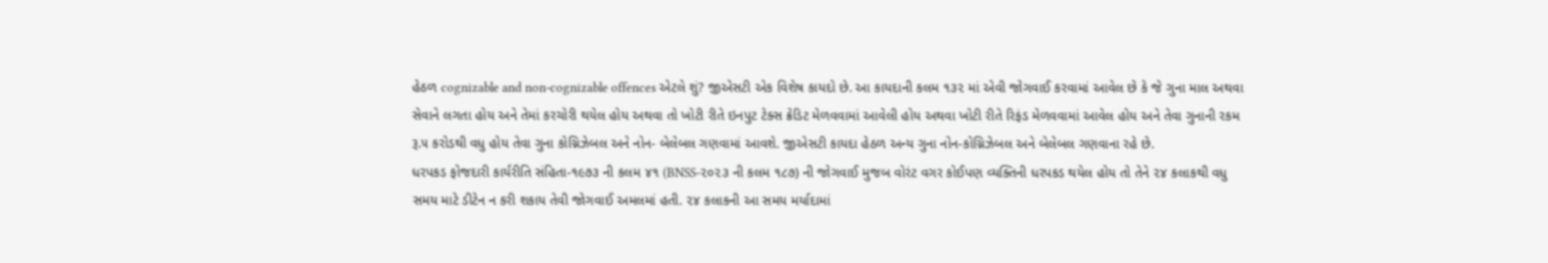હેઠળ cognizable and non-cognizable offences એટલે શું? જીએસટી એક વિશેષ કાયદો છે. આ કાયદાની કલમ ૧૩૨ માં એવી જોગવાઈ કરવામાં આવેલ છે કે જે ગુના માલ અથવા સેવાને લગતા હોય અને તેમાં કરચોરી થયેલ હોય અથવા તો ખોટી રીતે ઇનપુટ ટેક્સ ક્રેડિટ મેળવવામાં આવેલી હોય અથવા ખોટી રીતે રિફંડ મેળવવામાં આવેલ હોય અને તેવા ગુનાની રકમ રૂ.૫ કરોડથી વધુ હોય તેવા ગુના કોગ્નિઝેબલ અને નોન- બેલેબલ ગણવામાં આવશે. જીએસટી કાયદા હેઠળ અન્ય ગુના નોન-કોગ્નિઝેબલ અને બેલેબલ ગણવાના રહે છે.
ધરપકડ ફોજદારી કાર્યરીતિ સંહિતા-૧૯૭૩ ની કલમ ૪૧ (BNSS-૨૦૨૩ ની કલમ ૧૮૭) ની જોગવાઈ મુજબ વોરંટ વગર કોઈપણ વ્યક્તિની ધરપકડ થયેલ હોય તો તેને ૨૪ કલાકથી વધુ સમય માટે ડીટેન ન કરી શકાય તેવી જોગવાઈ અમલમાં હતી. ૨૪ કલાકની આ સમય મર્યાદામાં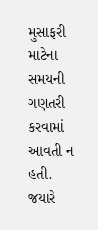મુસાફરી માટેના સમયની ગણતરી કરવામાં આવતી ન હતી.
જયારે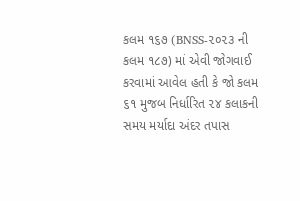કલમ ૧૬૭ (BNSS-૨૦૨૩ ની કલમ ૧૮૭) માં એવી જોગવાઈ કરવામાં આવેલ હતી કે જો કલમ ૬૧ મુજબ નિર્ધારિત ૨૪ કલાકની સમય મર્યાદા અંદર તપાસ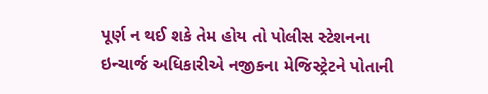પૂર્ણ ન થઈ શકે તેમ હોય તો પોલીસ સ્ટેશનના ઇન્ચાર્જ અધિકારીએ નજીકના મેજિસ્ટ્રેટને પોતાની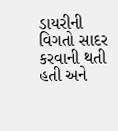ડાયરીની વિગતો સાદર કરવાની થતી હતી અને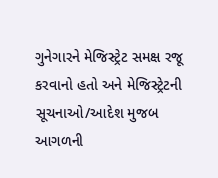ગુનેગારને મેજિસ્ટ્રેટ સમક્ષ રજૂ કરવાનો હતો અને મેજિસ્ટ્રેટની સૂચનાઓ/આદેશ મુજબ આગળની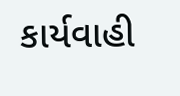કાર્યવાહી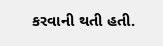કરવાની થતી હતી.